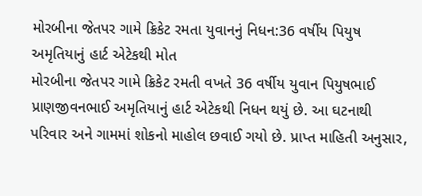મોરબીના જેતપર ગામે ક્રિકેટ રમતા યુવાનનું નિધન:36 વર્ષીય પિયુષ અમૃતિયાનું હાર્ટ એટેકથી મોત
મોરબીના જેતપર ગામે ક્રિકેટ રમતી વખતે 36 વર્ષીય યુવાન પિયુષભાઈ પ્રાણજીવનભાઈ અમૃતિયાનું હાર્ટ એટેકથી નિધન થયું છે. આ ઘટનાથી પરિવાર અને ગામમાં શોકનો માહોલ છવાઈ ગયો છે. પ્રાપ્ત માહિતી અનુસાર,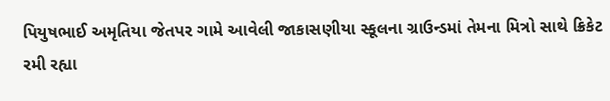પિયુષભાઈ અમૃતિયા જેતપર ગામે આવેલી જાકાસણીયા સ્કૂલના ગ્રાઉન્ડમાં તેમના મિત્રો સાથે ક્રિકેટ રમી રહ્યા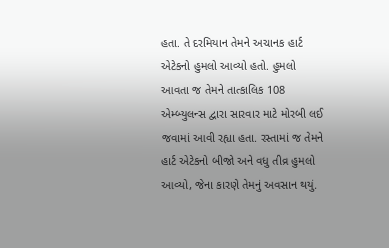હતા. તે દરમિયાન તેમને અચાનક હાર્ટ એટેકનો હુમલો આવ્યો હતો. હુમલો આવતા જ તેમને તાત્કાલિક 108 એમ્બ્યુલન્સ દ્વારા સારવાર માટે મોરબી લઈ જવામાં આવી રહ્યા હતા. રસ્તામાં જ તેમને હાર્ટ એટેકનો બીજો અને વધુ તીવ્ર હુમલો આવ્યો, જેના કારણે તેમનું અવસાન થયું.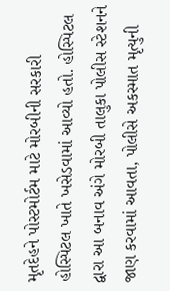મૃતદેહને પોસ્ટમોર્ટમ માટે મોરબીની સરકારી હોસ્પિટલ ખાતે ખસેડવામાં આવ્યો હતો. હોસ્પિટલ દ્વારા આ બનાવ અંગે મોરબી તાલુકા પોલીસ સ્ટેશનને જાણ કરવામાં આવતા, પોલીસે અકસ્માત મૃત્યુની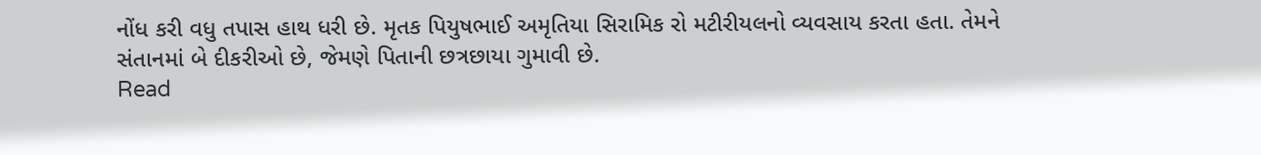નોંધ કરી વધુ તપાસ હાથ ધરી છે. મૃતક પિયુષભાઈ અમૃતિયા સિરામિક રો મટીરીયલનો વ્યવસાય કરતા હતા. તેમને સંતાનમાં બે દીકરીઓ છે, જેમણે પિતાની છત્રછાયા ગુમાવી છે.
Read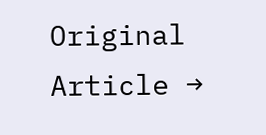Original Article →